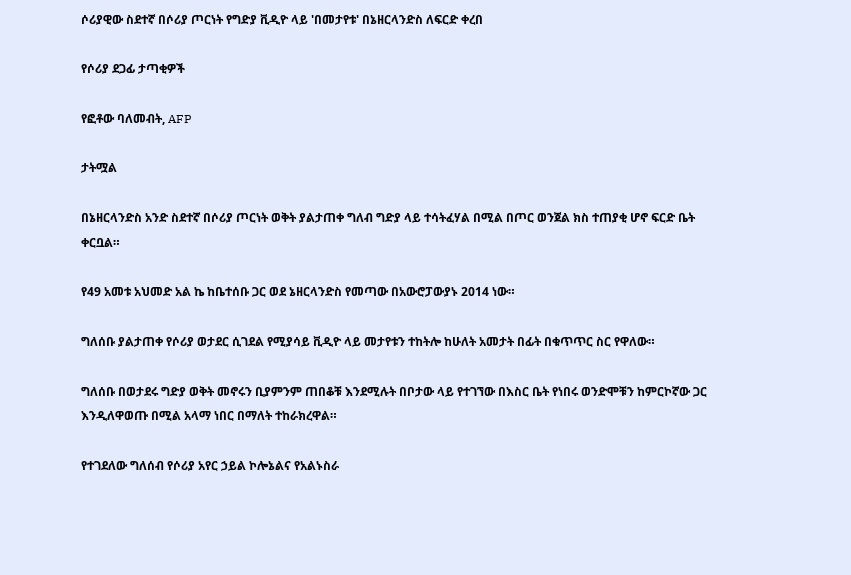ሶሪያዊው ስደተኛ በሶሪያ ጦርነት የግድያ ቪዲዮ ላይ 'በመታየቱ' በኔዘርላንድስ ለፍርድ ቀረበ

የሶሪያ ደጋፊ ታጣቂዎች

የፎቶው ባለመብት, AFP

ታትሟል

በኔዘርላንድስ አንድ ስደተኛ በሶሪያ ጦርነት ወቅት ያልታጠቀ ግለብ ግድያ ላይ ተሳትፈሃል በሚል በጦር ወንጀል ክስ ተጠያቂ ሆኖ ፍርድ ቤት ቀርቧል።

የ49 አመቱ አህመድ አል ኬ ከቤተሰቡ ጋር ወደ ኔዘርላንድስ የመጣው በአውሮፓውያኑ 2014 ነው።

ግለሰቡ ያልታጠቀ የሶሪያ ወታደር ሲገደል የሚያሳይ ቪዲዮ ላይ መታየቱን ተከትሎ ከሁለት አመታት በፊት በቁጥጥር ስር የዋለው።

ግለሰቡ በወታደሩ ግድያ ወቅት መኖሩን ቢያምንም ጠበቆቹ እንደሚሉት በቦታው ላይ የተገኘው በእስር ቤት የነበሩ ወንድሞቹን ከምርኮኛው ጋር እንዲለዋወጡ በሚል አላማ ነበር በማለት ተከራክረዋል።

የተገደለው ግለሰብ የሶሪያ አየር ኃይል ኮሎኔልና የአልኑስራ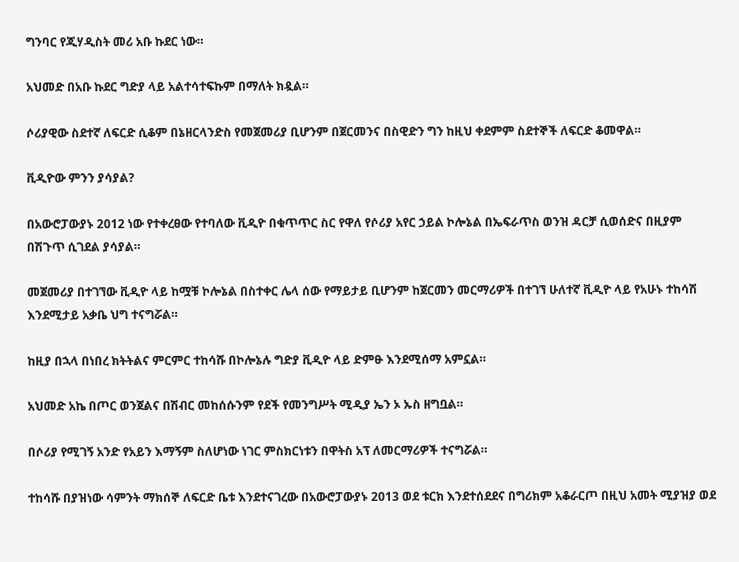ግንባር የጂሃዲስት መሪ አቡ ኩደር ነው።

አህመድ በአቡ ኩደር ግድያ ላይ አልተሳተፍኩም በማለት ክዷል።

ሶሪያዊው ስደተኛ ለፍርድ ሲቆም በኔዘርላንድስ የመጀመሪያ ቢሆንም በጀርመንና በስዊድን ግን ከዚህ ቀደምም ስደተኞች ለፍርድ ቆመዋል።

ቪዲዮው ምንን ያሳያል?

በአውሮፓውያኑ 2012 ነው የተቀረፀው የተባለው ቪዲዮ በቁጥጥር ስር የዋለ የሶሪያ አየር ኃይል ኮሎኔል በኤፍራጥስ ወንዝ ዳርቻ ሲወሰድና በዚያም በሽጉጥ ሲገደል ያሳያል።

መጀመሪያ በተገኘው ቪዲዮ ላይ ከሟቹ ኮሎኔል በስተቀር ሌላ ሰው የማይታይ ቢሆንም ከጀርመን መርማሪዎች በተገኘ ሁለተኛ ቪዲዮ ላይ የአሁኑ ተከሳሽ እንደሚታይ አቃቤ ህግ ተናግሯል።

ከዚያ በኋላ በነበረ ክትትልና ምርምር ተከሳሹ በኮሎኔሉ ግድያ ቪዲዮ ላይ ድምፁ እንደሚሰማ አምኗል።

አህመድ አኬ በጦር ወንጀልና በሽብር መከሰሱንም የደች የመንግሥት ሚዲያ ኤን ኦ ኡስ ዘግቧል።

በሶሪያ የሚገኝ አንድ የአይን እማኝም ስለሆነው ነገር ምስክርነቱን በዋትስ አፕ ለመርማሪዎች ተናግሯል።

ተከሳሹ በያዝነው ሳምንት ማክሰኞ ለፍርድ ቤቱ እንደተናገረው በአውሮፓውያኑ 2013 ወደ ቱርክ እንደተሰደደና በግሪክም አቆራርጦ በዚህ አመት ሚያዝያ ወደ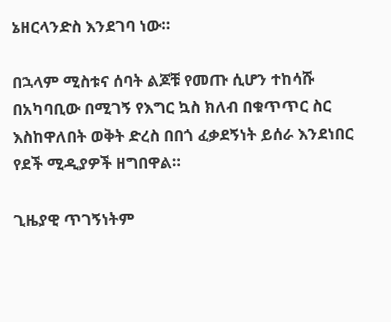ኔዘርላንድስ እንደገባ ነው።

በኋላም ሚስቱና ሰባት ልጆቹ የመጡ ሲሆን ተከሳሹ በአካባቢው በሚገኝ የእግር ኳስ ክለብ በቁጥጥር ስር እስከዋለበት ወቅት ድረስ በበጎ ፈቃደኝነት ይሰራ እንደነበር የደች ሚዲያዎች ዘግበዋል።

ጊዜያዊ ጥገኝነትም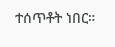ተሰጥቶት ነበር።